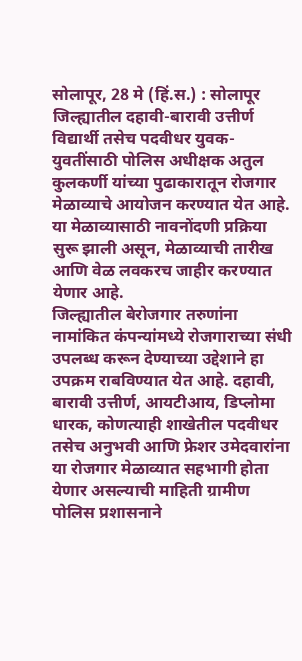सोलापूर, 28 मे (हिं.स.) : सोलापूर जिल्ह्यातील दहावी-बारावी उत्तीर्ण विद्यार्थी तसेच पदवीधर युवक-युवतींसाठी पोलिस अधीक्षक अतुल कुलकर्णी यांच्या पुढाकारातून रोजगार मेळाव्याचे आयोजन करण्यात येत आहे. या मेळाव्यासाठी नावनोंदणी प्रक्रिया सुरू झाली असून, मेळाव्याची तारीख आणि वेळ लवकरच जाहीर करण्यात येणार आहे.
जिल्ह्यातील बेरोजगार तरुणांना नामांकित कंपन्यांमध्ये रोजगाराच्या संधी उपलब्ध करून देण्याच्या उद्देशाने हा उपक्रम राबविण्यात येत आहे. दहावी, बारावी उत्तीर्ण, आयटीआय, डिप्लोमा धारक, कोणत्याही शाखेतील पदवीधर तसेच अनुभवी आणि फ्रेशर उमेदवारांना या रोजगार मेळाव्यात सहभागी होता येणार असल्याची माहिती ग्रामीण पोलिस प्रशासनाने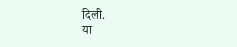दिली.
या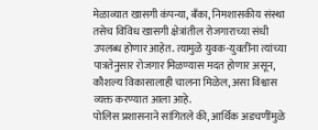मेळाव्यात खासगी कंपन्या, बँका, निमशासकीय संस्था तसेच विविध खासगी क्षेत्रांतील रोजगाराच्या संधी उपलब्ध होणार आहेत. त्यामुळे युवक-युवतींना त्यांच्या पात्रतेनुसार रोजगार मिळण्यास मदत होणार असून, कौशल्य विकासालाही चालना मिळेल, असा विश्वास व्यक्त करण्यात आला आहे.
पोलिस प्रशासनाने सांगितले की, आर्थिक अडचणींमुळे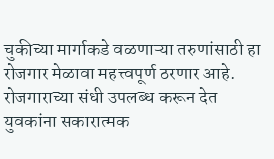चुकीच्या मार्गाकडे वळणाऱ्या तरुणांसाठी हा रोजगार मेळावा महत्त्वपूर्ण ठरणार आहे. रोजगाराच्या संधी उपलब्ध करून देत युवकांना सकारात्मक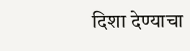दिशा देण्याचा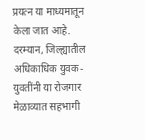प्रयत्न या माध्यमातून केला जात आहे.
दरम्यान, जिल्ह्यातील अधिकाधिक युवक-युवतींनी या रोजगार मेळाव्यात सहभागी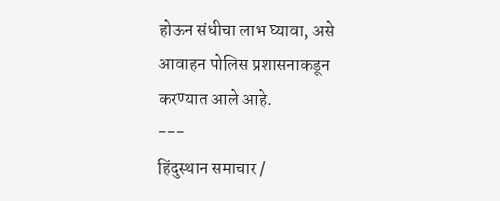होऊन संधीचा लाभ घ्यावा, असे आवाहन पोलिस प्रशासनाकडून करण्यात आले आहे.
---
हिंदुस्थान समाचार /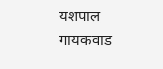यशपाल गायकवाड